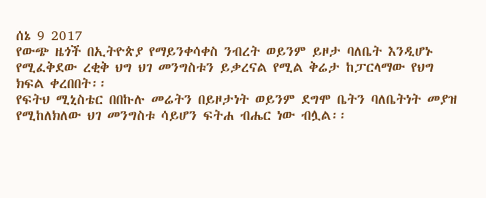ሰኔ 9 2017
የውጭ ዜጎች በኢትዮጵያ የማይንቀሳቀስ ንብረት ወይንም ይዞታ ባለቤት እንዲሆኑ የሚፈቅደው ረቂቅ ህግ ህገ መንግስቱን ይቃረናል የሚል ቅሬታ ከፓርላማው የህግ ክፍል ቀረበበት፡፡
የፍትህ ሚኒስቴር በበኩሉ መሬትን በይዞታነት ወይንም ደግሞ ቤትን ባለቤትነት መያዝ የሚከለክለው ህገ መንግስቱ ሳይሆን ፍትሐ ብሔር ነው ብሏል፡፡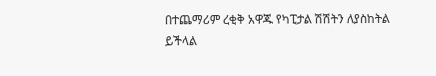በተጨማሪም ረቂቅ አዋጁ የካፒታል ሽሽትን ለያስከትል ይችላል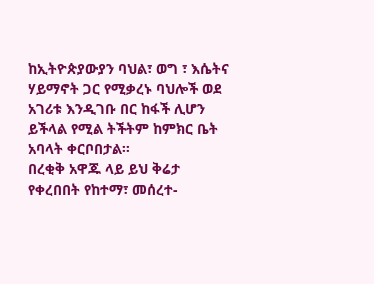ከኢትዮጵያውያን ባህል፣ ወግ ፣ እሴትና ሃይማኖት ጋር የሚቃረኑ ባህሎች ወደ አገሪቱ እንዲገቡ በር ከፋች ሊሆን ይችላል የሚል ትችትም ከምክር ቤት አባላት ቀርቦበታል፡፡
በረቂቅ አዋጁ ላይ ይህ ቅሬታ የቀረበበት የከተማ፣ መሰረተ-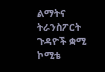ልማትና ትራንስፖርት ጉዳዮች ቋሚ ኮሚቴ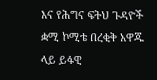እና የሕግና ፍትህ ጉዳዮች ቋሚ ኮሚቴ በረቂቅ አዋጁ ላይ ይፋዊ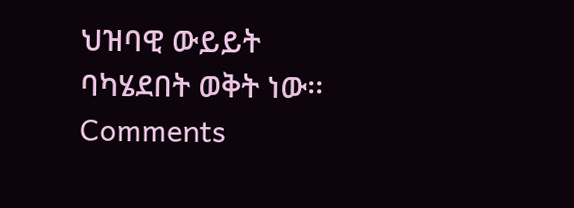ህዝባዊ ውይይት ባካሄደበት ወቅት ነው፡፡
Comments